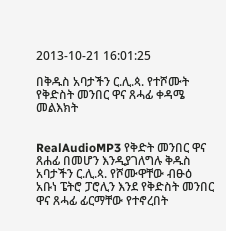2013-10-21 16:01:25

በቅዱስ አባታችን ር.ሊ.ጳ. የተሾሙት የቅድስት መንበር ዋና ጸሓፊ ቀዳሜ መልእክት


RealAudioMP3 የቅድት መንበር ዋና ጸሐፊ በመሆን እንዲያገለግሉ ቅዱስ አባታችን ር.ሊ.ጳ. የሾሙዋቸው ብፁዕ አቡነ ፔትሮ ፓሮሊን እንደ የቅድስት መንበር ዋና ጸሓፊ ፊርማቸው የተኖረበት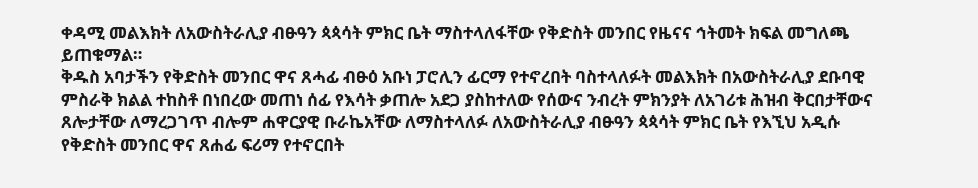ቀዳሚ መልእክት ለአውስትራሊያ ብፁዓን ጳጳሳት ምክር ቤት ማስተላለፋቸው የቅድስት መንበር የዜናና ኅትመት ክፍል መግለጫ ይጠቁማል።
ቅዱስ አባታችን የቅድስት መንበር ዋና ጸሓፊ ብፁዕ አቡነ ፓሮሊን ፊርማ የተኖረበት ባስተላለፉት መልእክት በአውስትራሊያ ደቡባዊ ምስራቅ ክልል ተከስቶ በነበረው መጠነ ሰፊ የእሳት ቃጠሎ አደጋ ያስከተለው የሰውና ንብረት ምክንያት ለአገሪቱ ሕዝብ ቅርበታቸውና ጸሎታቸው ለማረጋገጥ ብሎም ሐዋርያዊ ቡራኬአቸው ለማስተላለፉ ለአውስትራሊያ ብፁዓን ጳጳሳት ምክር ቤት የእኚህ አዲሱ የቅድስት መንበር ዋና ጸሐፊ ፍሪማ የተኖርበት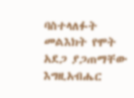ባስተላለፉት መልእክት የሞት አደጋ ያጋጠማቸው እግዚአብሔር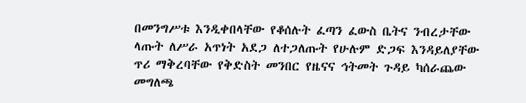በመንግሥቱ እንዲቀበላቸው የቆሰሉት ፈጣን ፈውስ ቤትና ንብረታቸው ላጡት ለሥራ አጥነት አደጋ ለተጋለጡት የሁሉም ድጋፍ እንዳይለያቸው ጥሪ ማቅረባቸው የቅድስት መንበር የዜናና ኅትመት ጉዳይ ካሰራጨው መግለጫ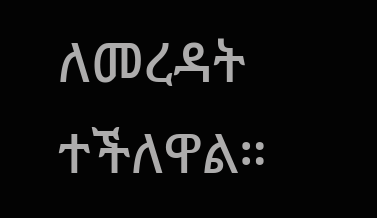ለመረዳት ተችለዋል።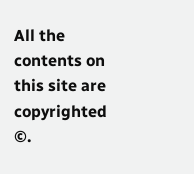All the contents on this site are copyrighted ©.